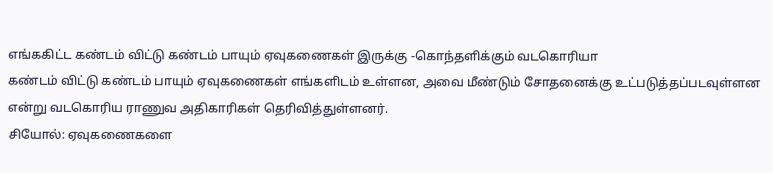எங்ககிட்ட கண்டம் விட்டு கண்டம் பாயும் ஏவுகணைகள் இருக்கு -கொந்தளிக்கும் வடகொரியா
கண்டம் விட்டு கண்டம் பாயும் ஏவுகணைகள் எங்களிடம் உள்ளன, அவை மீண்டும் சோதனைக்கு உட்படுத்தப்படவுள்ளன என்று வடகொரிய ராணுவ அதிகாரிகள் தெரிவித்துள்ளனர்.
சியோல்: ஏவுகணைகளை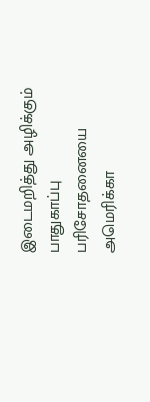இடைமறித்து அழிக்கும் பாதுகாப்பு பரிசோதனையை அமெரிக்கா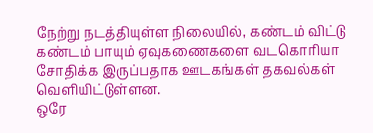நேற்று நடத்தியுள்ள நிலையில், கண்டம் விட்டு கண்டம் பாயும் ஏவுகணைகளை வடகொரியா சோதிக்க இருப்பதாக ஊடகங்கள் தகவல்கள் வெளியிட்டுள்ளன.
ஒரே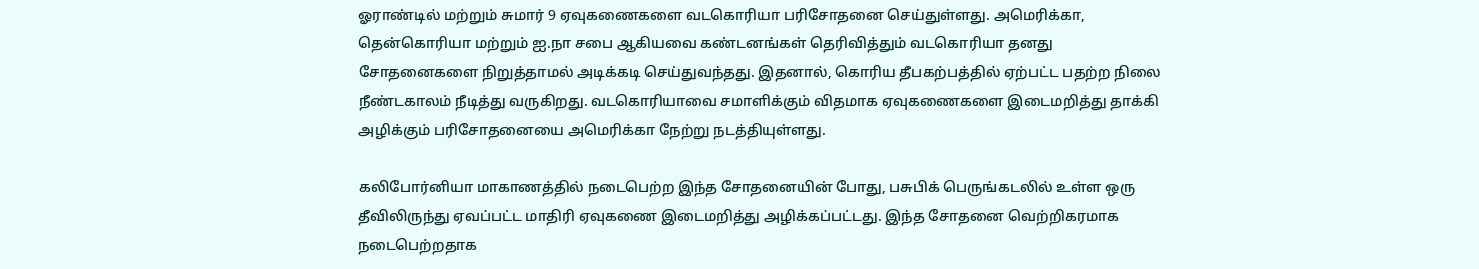ஓராண்டில் மற்றும் சுமார் 9 ஏவுகணைகளை வடகொரியா பரிசோதனை செய்துள்ளது. அமெரிக்கா, தென்கொரியா மற்றும் ஐ.நா சபை ஆகியவை கண்டனங்கள் தெரிவித்தும் வடகொரியா தனது சோதனைகளை நிறுத்தாமல் அடிக்கடி செய்துவந்தது. இதனால், கொரிய தீபகற்பத்தில் ஏற்பட்ட பதற்ற நிலை நீண்டகாலம் நீடித்து வருகிறது. வடகொரியாவை சமாளிக்கும் விதமாக ஏவுகணைகளை இடைமறித்து தாக்கி அழிக்கும் பரிசோதனையை அமெரிக்கா நேற்று நடத்தியுள்ளது.

கலிபோர்னியா மாகாணத்தில் நடைபெற்ற இந்த சோதனையின் போது, பசுபிக் பெருங்கடலில் உள்ள ஒரு தீவிலிருந்து ஏவப்பட்ட மாதிரி ஏவுகணை இடைமறித்து அழிக்கப்பட்டது. இந்த சோதனை வெற்றிகரமாக நடைபெற்றதாக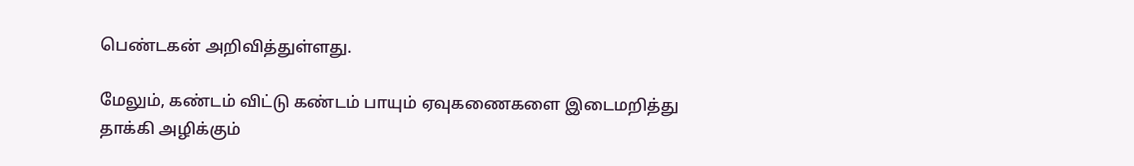பெண்டகன் அறிவித்துள்ளது.

மேலும், கண்டம் விட்டு கண்டம் பாயும் ஏவுகணைகளை இடைமறித்து தாக்கி அழிக்கும்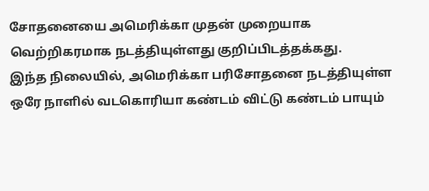சோதனையை அமெரிக்கா முதன் முறையாக வெற்றிகரமாக நடத்தியுள்ளது குறிப்பிடத்தக்கது.
இந்த நிலையில், அமெரிக்கா பரிசோதனை நடத்தியுள்ள ஒரே நாளில் வடகொரியா கண்டம் விட்டு கண்டம் பாயும்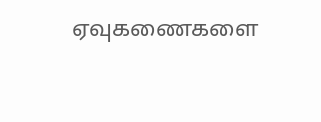ஏவுகணைகளை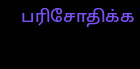பரிசோதிக்க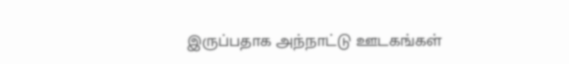இருப்பதாக அந்நாட்டு ஊடகங்கள்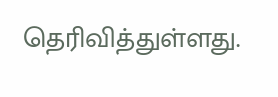தெரிவித்துள்ளது.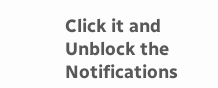Click it and Unblock the Notifications